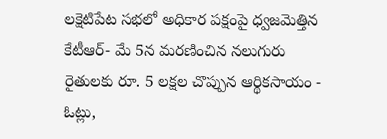లక్షెటిపేట సభలో అధికార పక్షంపై ధ్వజమెత్తిన కేటీఆర్- మే 5న మరణించిన నలుగురు రైతులకు రూ. 5 లక్షల చొప్పున ఆర్థికసాయం - ఓట్లు,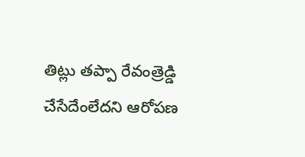తిట్లు తప్పా రేవంత్రెడ్డి చేసేదేంలేదని ఆరోపణ